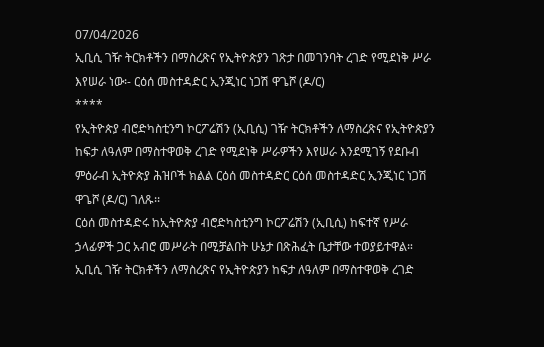07/04/2026
ኢቢሲ ገዥ ትርክቶችን በማስረጽና የኢትዮጵያን ገጽታ በመገንባት ረገድ የሚደነቅ ሥራ እየሠራ ነው፡- ርዕሰ መስተዳድር ኢንጂነር ነጋሽ ዋጌሾ (ዶ/ር)
****
የኢትዮጵያ ብሮድካስቲንግ ኮርፖሬሽን (ኢቢሲ) ገዥ ትርክቶችን ለማስረጽና የኢትዮጵያን ከፍታ ለዓለም በማስተዋወቅ ረገድ የሚደነቅ ሥራዎችን እየሠራ እንደሚገኝ የደቡብ ምዕራብ ኢትዮጵያ ሕዝቦች ክልል ርዕሰ መስተዳድር ርዕሰ መስተዳድር ኢንጂነር ነጋሽ ዋጌሾ (ዶ/ር) ገለጹ፡፡
ርዕሰ መስተዳድሩ ከኢትዮጵያ ብሮድካስቲንግ ኮርፖሬሽን (ኢቢሲ) ከፍተኛ የሥራ ኃላፊዎች ጋር አብሮ መሥራት በሚቻልበት ሁኔታ በጽሕፈት ቤታቸው ተወያይተዋል።
ኢቢሲ ገዥ ትርክቶችን ለማስረጽና የኢትዮጵያን ከፍታ ለዓለም በማስተዋወቅ ረገድ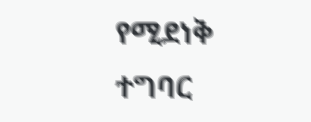የሚደነቅ ተግባር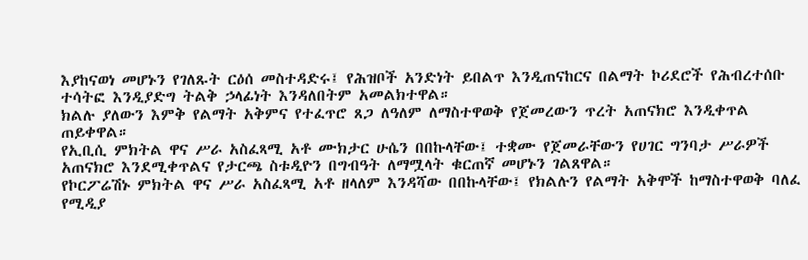እያከናወነ መሆኑን የገለጹት ርዕሰ መስተዳድሩ፤ የሕዝቦች አንድነት ይበልጥ እንዲጠናከርና በልማት ኮሪደሮች የሕብረተሰቡ ተሳትፎ እንዲያድግ ትልቅ ኃላፊነት እንዳለበትም አመልክተዋል።
ክልሉ ያለውን እምቅ የልማት አቅምና የተፈጥሮ ጸጋ ለዓለም ለማስተዋወቅ የጀመረውን ጥረት አጠናክሮ እንዲቀጥል ጠይቀዋል።
የኢቢሲ ምክትል ዋና ሥራ አስፈጻሚ አቶ ሙክታር ሁሴን በበኩላቸው፤ ተቋሙ የጀመራቸውን የሀገር ግንባታ ሥራዎች አጠናክሮ እንደሚቀጥልና የታርጫ ስቱዲዮን በግብዓት ለማሟላት ቁርጠኛ መሆኑን ገልጸዋል።
የኮርፖሬሽኑ ምክትል ዋና ሥራ አስፈጻሚ አቶ ዘላለም እንዳሻው በበኩላቸው፤ የክልሉን የልማት አቅሞች ከማስተዋወቅ ባለፈ የሚዲያ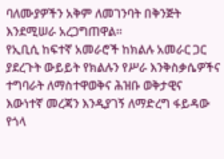ባለሙያዎችን አቅም ለመገንባት በቅንጅት እንደሚሠራ አረጋግጠዋል።
የኢቢሲ ከፍተኛ አመራሮች ከክልሉ አመራር ጋር ያደረጉት ውይይት የክልሉን የሥራ እንቅስቃሴዎችና ተግባራት ለማስተዋወቅና ሕዝቡ ወቅታዊና እውነተኛ መረጃን እንዲያገኝ ለማድረግ ፋይዳው የጎላ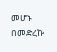መሆኑ በመድረኩ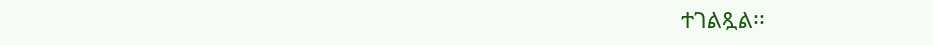ተገልጿል፡፡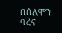በሰለሞን ባረና